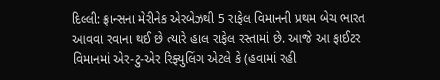દિલ્લી: ફ્રાન્સના મેરીનેક એરબેઝથી 5 રાફેલ વિમાનની પ્રથમ બેચ ભારત આવવા રવાના થઈ છે ત્યારે હાલ રાફેલ રસ્તામાં છે. આજે આ ફાઈટર વિમાનમાં એર-ટુ-એર રિફ્યુલિંગ એટલે કે (હવામાં રહી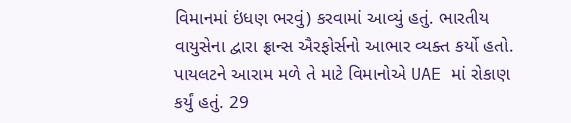વિમાનમાં ઇંધણ ભરવું) કરવામાં આવ્યું હતું. ભારતીય વાયુસેના દ્વારા ફ્રાન્સ ઐરફોર્સનો આભાર વ્યક્ત કર્યો હતો. પાયલટને આરામ મળે તે માટે વિમાનોએ UAE માં રોકાણ કર્યું હતું. 29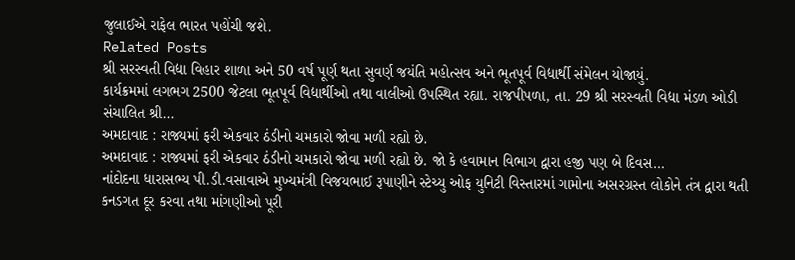જુલાઈએ રાફેલ ભારત પહોંચી જશે.
Related Posts
શ્રી સરસ્વતી વિદ્યા વિહાર શાળા અને 50 વર્ષ પૂર્ણ થતા સુવર્ણ જયંતિ મહોત્સવ અને ભૂતપૂર્વ વિદ્યાર્થી સંમેલન યોજાયું.
કાર્યક્રમમાં લગભગ 2500 જેટલા ભૂતપૂર્વ વિદ્યાર્થીઓ તથા વાલીઓ ઉપસ્થિત રહ્યા. રાજપીપળા, તા. 29 શ્રી સરસ્વતી વિદ્યા મંડળ ઓડી સંચાલિત શ્રી…
અમદાવાદ : રાજ્યમાં ફરી એકવાર ઠંડીનો ચમકારો જોવા મળી રહ્યો છે.
અમદાવાદ : રાજ્યમાં ફરી એકવાર ઠંડીનો ચમકારો જોવા મળી રહ્યો છે. જો કે હવામાન વિભાગ દ્વારા હજી પણ બે દિવસ…
નાંદોદના ધારાસભ્ય પી.ડી.વસાવાએ મુખ્યમંત્રી વિજયભાઈ રૂપાણીને સ્ટેચ્યુ ઓફ યુનિટી વિસ્તારમાં ગામોના અસરગ્રસ્ત લોકોને તંત્ર દ્વારા થતી કનડગત દૂર કરવા તથા માંગણીઓ પૂરી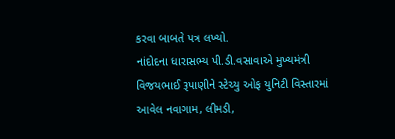કરવા બાબતે પત્ર લખ્યો.
નાંદોદના ધારાસભ્ય પી.ડી.વસાવાએ મુખ્યમંત્રી વિજયભાઈ રૂપાણીને સ્ટેચ્યુ ઓફ યુનિટી વિસ્તારમાં આવેલ નવાગામ, લીમડી,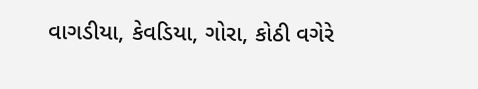વાગડીયા, કેવડિયા, ગોરા, કોઠી વગેરે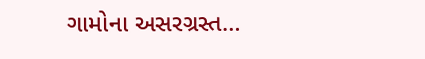ગામોના અસરગ્રસ્ત…